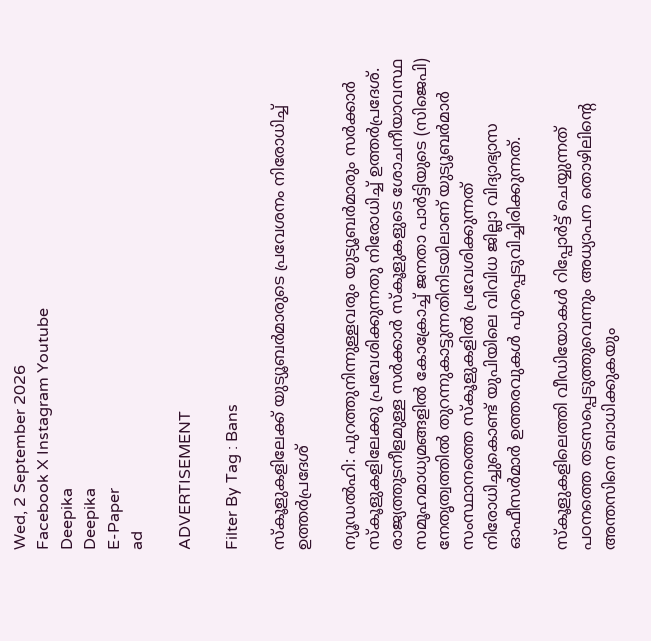Wed, 2 September 2026
Facebook X Instagram Youtube
Deepika
Deepika
E-Paper
ad

ADVERTISEMENT

Filter By Tag : Bans

സ്കൂളുകളിലേക്ക് യുട്യൂബർമാരുടെ പ്രവേശനം നിരോധിച്ച് ഉത്തർപ്രദേശ്

ന്യൂഡൽഹി: പുറത്തുനിന്നുള്ളവരും യുട്യൂബർമാരും സർക്കാർ സ്കൂളുകളിലേക്കു പ്രവേശിക്കുന്നതു നിരോധിച്ച് ഉത്തർപ്രദേശ്. രാജ്യത്തുടനീളമുള്ള സർക്കാർ സ്കൂളുകളുടെ ശോചനീയാവസ്ഥ സമൂഹമാധ്യമങ്ങളിൽ കോക്രോച്ച് ജനതാ പാർട്ടിയുടെ (സിജെപി) നേതൃത്വത്തിൽ തുറന്നുകാട്ടുന്നതിനിടയിലാണ് യുട്യൂബർമാർ സംസ്ഥാനത്തെ സ്കൂളുകളിൽ പ്രവേശിക്കുന്നത് നിരോധിച്ചുകൊണ്ട് യുപിയിലെ വിവിധ ജില്ലാ വിദ്യാഭ്യാസ ഓഫീസർമാർ ഉത്തരവുകൾ പുറപ്പെടുവിച്ചിരിക്കുന്നത്.

സ്കൂളുകളിലെത്തി വീഡിയോകൾ റിപ്പോർട്ട് ചെയ്യുന്നത് പഠനത്തെ തടസപ്പെടുത്തുവെന്നും അധ്യാപന തൊഴിലിന്‍റെ അന്തസിനെ ബാധിക്കുകയും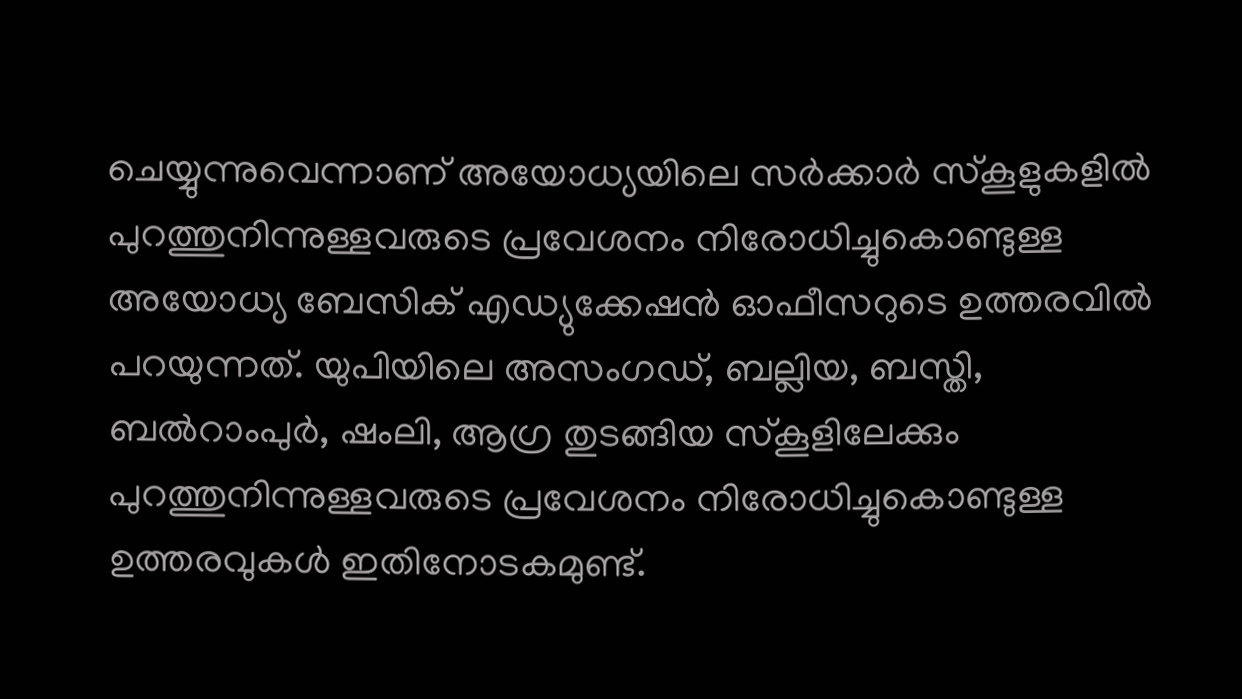ചെയ്യുന്നുവെന്നാണ് അയോധ്യയിലെ സർക്കാർ സ്കൂളുകളിൽ പുറത്തുനിന്നുള്ളവരുടെ പ്രവേശനം നിരോധിച്ചുകൊണ്ടുള്ള അയോധ്യ ബേസിക് എഡ്യുക്കേഷൻ ഓഫീസറുടെ ഉത്തരവിൽ പറയുന്നത്. യുപിയിലെ അസംഗഡ്, ബല്ലിയ, ബസ്തി, ബൽറാംപുർ, ഷംലി, ആഗ്ര തുടങ്ങിയ സ്കൂളിലേക്കും പുറത്തുനിന്നുള്ളവരുടെ പ്രവേശനം നിരോധിച്ചുകൊണ്ടുള്ള ഉത്തരവുകൾ ഇതിനോടകമുണ്ട്.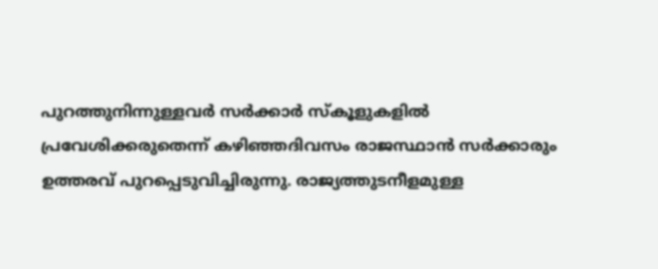പുറത്തുനിന്നുള്ളവർ സർക്കാർ സ്കൂളുകളിൽ പ്രവേശിക്കരുതെന്ന് കഴിഞ്ഞദിവസം രാജസ്ഥാൻ സർക്കാരും ഉത്തരവ് പുറപ്പെടുവിച്ചിരുന്നു. രാജ്യത്തുടനീളമുള്ള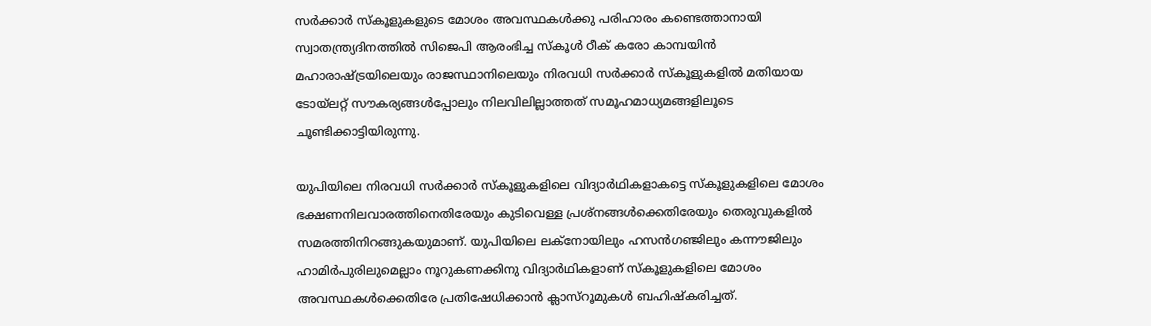സർക്കാർ സ്കൂളുകളുടെ മോശം അവസ്ഥകൾക്കു പരിഹാരം കണ്ടെത്താനായി സ്വാതന്ത്ര്യദിനത്തിൽ സിജെപി ആരംഭിച്ച സ്കൂൾ ഠീക് കരോ കാമ്പയിൻ മഹാരാഷ്‌ട്രയിലെയും രാജസ്ഥാനിലെയും നിരവധി സർക്കാർ സ്കൂളുകളിൽ മതിയായ ടോയ്‌ലറ്റ് സൗകര്യങ്ങൾപ്പോലും നിലവിലില്ലാത്തത് സമൂഹമാധ്യമങ്ങളിലൂടെ ചൂണ്ടിക്കാട്ടിയിരുന്നു.

യുപിയിലെ നിരവധി സർക്കാർ സ്കൂളുകളിലെ വിദ്യാർഥികളാകട്ടെ സ്കൂളുകളിലെ മോശം ഭക്ഷണനിലവാരത്തിനെതിരേയും കുടിവെള്ള പ്രശ്നങ്ങൾക്കെതിരേയും തെരുവുകളിൽ സമരത്തിനിറങ്ങുകയുമാണ്. യുപിയിലെ ലക്നോയിലും ഹസൻഗഞ്ജിലും കന്നൗജിലും ഹാമിർപുരിലുമെല്ലാം നൂറുകണക്കിനു വിദ്യാർഥികളാണ് സ്കൂളുകളിലെ മോശം അവസ്ഥകൾക്കെതിരേ പ്രതിഷേധിക്കാൻ ക്ലാസ്റൂമുകൾ ബഹിഷ്കരിച്ചത്.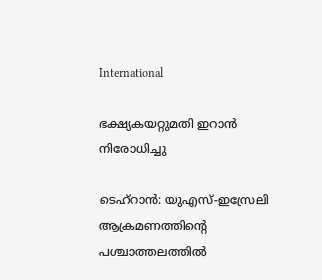International

ഭക്ഷ്യകയറ്റുമതി ഇറാൻ നിരോധിച്ചു

ടെഹ്റാൻ: യുഎസ്-ഇസ്രേലി ആക്രമണത്തിന്‍റെ പശ്ചാത്തലത്തിൽ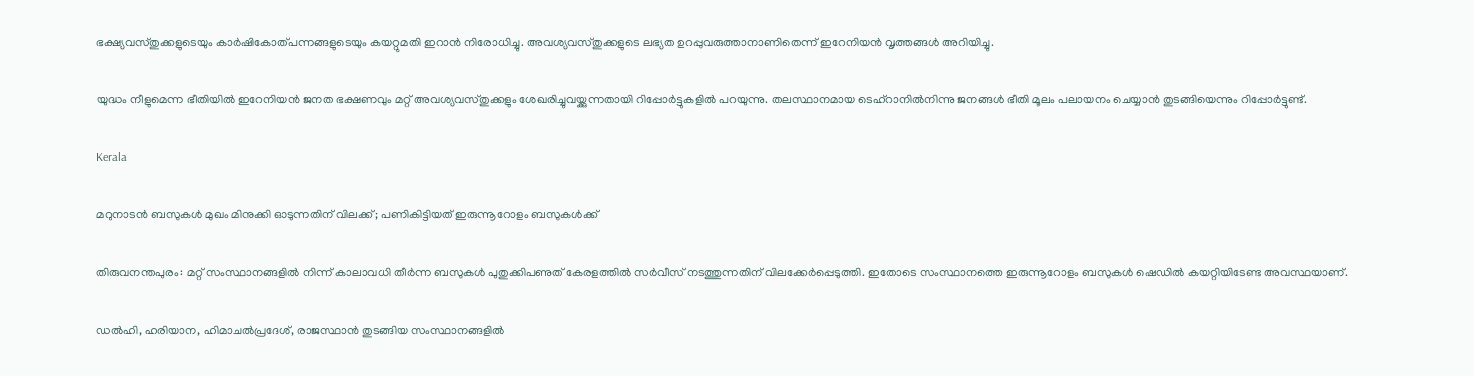ഭക്ഷ്യവസ്തുക്കളുടെയും കാർഷികോത്പന്നങ്ങളുടെയും കയറ്റുമതി ഇറാൻ നിരോധിച്ചു. അവശ്യവസ്തുക്കളുടെ ലഭ്യത ഉറപ്പുവരുത്താനാണിതെന്ന് ഇറേനിയൻ വൃത്തങ്ങൾ അറിയിച്ചു.

യുദ്ധം നീളുമെന്ന ഭീതിയിൽ ഇറേനിയൻ ജനത ഭക്ഷണവും മറ്റ് അവശ്യവസ്തുക്കളും ശേഖരിച്ചുവയ്ക്കുന്നതായി റിപ്പോർട്ടുകളിൽ പറയുന്നു. തലസ്ഥാനമായ ടെഹ്റാനിൽനിന്നു ജനങ്ങൾ ഭീതി മൂലം പലായനം ചെയ്യാൻ തുടങ്ങിയെന്നും റിപ്പോർട്ടുണ്ട്.

Kerala

മറുനാടൻ ബസുകൾ മുഖം മിനുക്കി ഓടുന്നതിന് വിലക്ക്; പണികിട്ടിയത് ഇരുന്നൂറോളം ബസുകൾക്ക്

തിരുവനന്തപുരം: മറ്റ് സംസ്ഥാനങ്ങളിൽ നിന്ന് കാലാവധി തീർന്ന ബസുകൾ പുതുക്കിപണുത് കേരളത്തിൽ സർവീസ് നടത്തുന്നതിന് വിലക്കേർപ്പെടുത്തി. ഇതോടെ സംസ്ഥാനത്തെ ഇരുന്നൂറോളം ബസുകൾ ഷെഡിൽ കയറ്റിയിടേണ്ട അവസ്ഥയാണ്.

ഡൽഹി, ഹരിയാന, ഹിമാചൽപ്രദേശ്, രാജസ്ഥാൻ തുടങ്ങിയ സംസ്ഥാനങ്ങളിൽ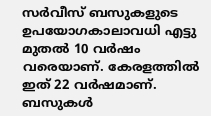സർവീസ് ബസുകളുടെ ഉപയോഗകാലാവധി എട്ടു മുതൽ 10 വർഷം വരെയാണ്. കേരളത്തിൽ ഇത് 22 വർഷമാണ്. ബസുകൾ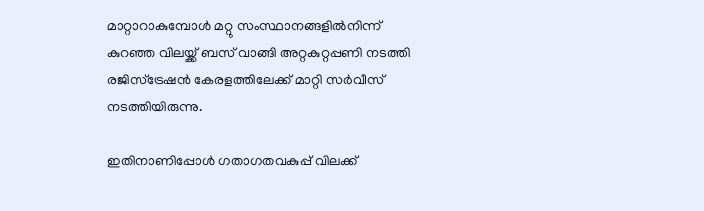മാറ്റാറാകുമ്പോൾ മറ്റു സംസ്ഥാനങ്ങളിൽനിന്ന് കുറഞ്ഞ വിലയ്ക്ക് ബസ് വാങ്ങി അറ്റകുറ്റപ്പണി നടത്തി രജിസ്ട്രേഷൻ കേരളത്തിലേക്ക് മാറ്റി സർവീസ് നടത്തിയിരുന്നു.

ഇതിനാണിപ്പോൾ ഗതാഗതവകുപ്പ് വിലക്ക്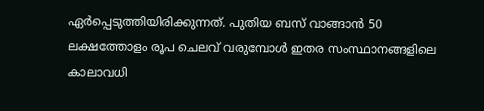ഏർപ്പെടുത്തിയിരിക്കുന്നത്. പുതിയ ബസ് വാങ്ങാൻ 50 ലക്ഷത്തോളം രൂപ ചെലവ് വരുമ്പോൾ ഇതര സംസ്ഥാനങ്ങളിലെ കാലാവധി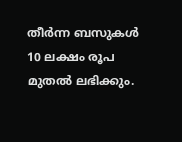തീർന്ന ബസുകൾ 10 ലക്ഷം രൂപ മുതൽ ലഭിക്കും.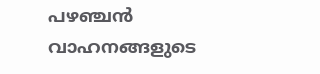പഴഞ്ചൻ വാഹനങ്ങളുടെ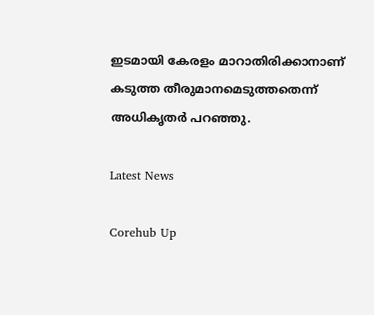ഇടമായി കേരളം മാറാതിരിക്കാനാണ് കടുത്ത തീരുമാനമെടുത്തതെന്ന് അധികൃതർ പറഞ്ഞു.

Latest News

Corehub Up